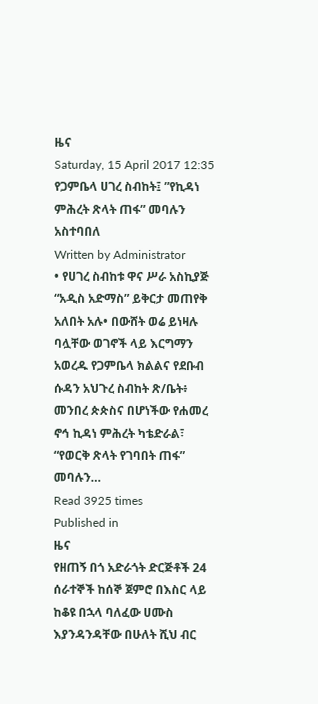ዜና
Saturday, 15 April 2017 12:35
የጋምቤላ ሀገረ ስብከት፤ ”የኪዳነ ምሕረት ጽላት ጠፋ” መባሉን አስተባበለ
Written by Administrator
• የሀገረ ስብከቱ ዋና ሥራ አስኪያጅ “አዲስ አድማስ” ይቅርታ መጠየቅ አለበት አሉ• በውሸት ወሬ ይነዛሉ ባሏቸው ወገኖች ላይ እርግማን አወረዱ የጋምቤላ ክልልና የደቡብ ሱዳን አህጉረ ስብከት ጽ/ቤት፥ መንበረ ጵጵስና በሆነችው የሐመረ ኖኅ ኪዳነ ምሕረት ካቴድራል፣ “የወርቅ ጽላት የገባበት ጠፋ” መባሉን…
Read 3925 times
Published in
ዜና
የዘጠኝ በጎ አድራጎት ድርጅቶች 24 ሰራተኞች ከሰኞ ጀምሮ በእስር ላይ ከቆዩ በኋላ ባለፈው ሀሙስ እያንዳንዳቸው በሁለት ሺህ ብር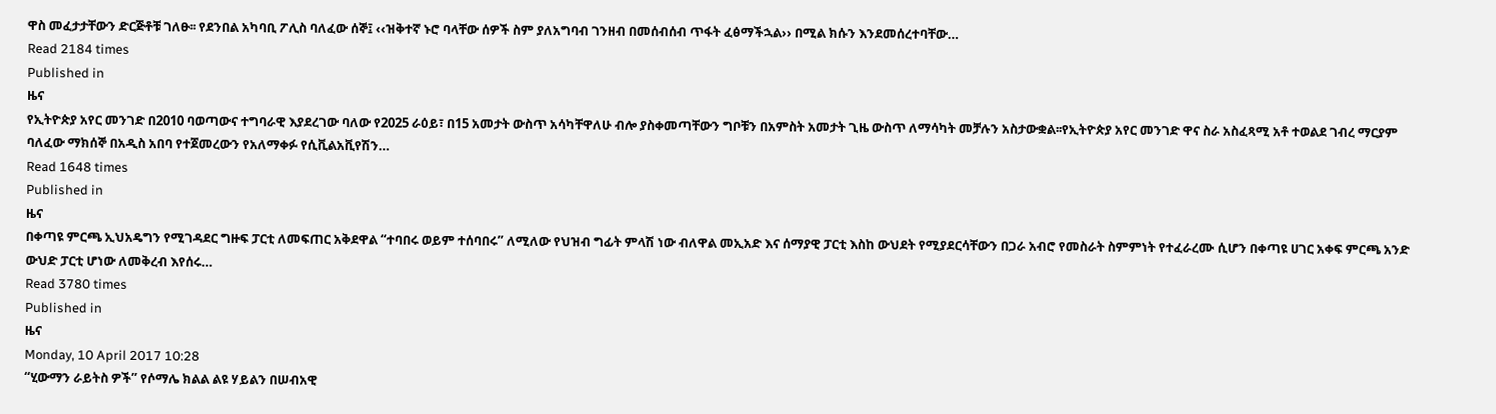ዋስ መፈታታቸውን ድርጅቶቹ ገለፁ፡፡ የደንበል አካባቢ ፖሊስ ባለፈው ሰኞ፤ ‹‹ዝቅተኛ ኑሮ ባላቸው ሰዎች ስም ያለአግባብ ገንዘብ በመሰብሰብ ጥፋት ፈፅማችኋል›› በሚል ክሱን እንደመሰረተባቸው…
Read 2184 times
Published in
ዜና
የኢትዮጵያ አየር መንገድ በ2010 ባወጣውና ተግባራዊ እያደረገው ባለው የ2025 ራዕይ፣ በ15 አመታት ውስጥ አሳካቸዋለሁ ብሎ ያስቀመጣቸውን ግቦቹን በአምስት አመታት ጊዜ ውስጥ ለማሳካት መቻሉን አስታውቋል፡፡የኢትዮጵያ አየር መንገድ ዋና ስራ አስፈጻሚ አቶ ተወልደ ገብረ ማርያም ባለፈው ማክሰኞ በአዲስ አበባ የተጀመረውን የአለማቀፉ የሲቪልአቪየሽን…
Read 1648 times
Published in
ዜና
በቀጣዩ ምርጫ ኢህአዴግን የሚገዳደር ግዙፍ ፓርቲ ለመፍጠር አቅደዋል “ተባበሩ ወይም ተሰባበሩ” ለሚለው የህዝብ ግፊት ምላሽ ነው ብለዋል መኢአድ እና ሰማያዊ ፓርቲ እስከ ውህደት የሚያደርሳቸውን በጋራ አብሮ የመስራት ስምምነት የተፈራረሙ ሲሆን በቀጣዩ ሀገር አቀፍ ምርጫ አንድ ውህድ ፓርቲ ሆነው ለመቅረብ እየሰሩ…
Read 3780 times
Published in
ዜና
Monday, 10 April 2017 10:28
“ሂውማን ራይትስ ዎች” የሶማሌ ክልል ልዩ ሃይልን በሠብአዊ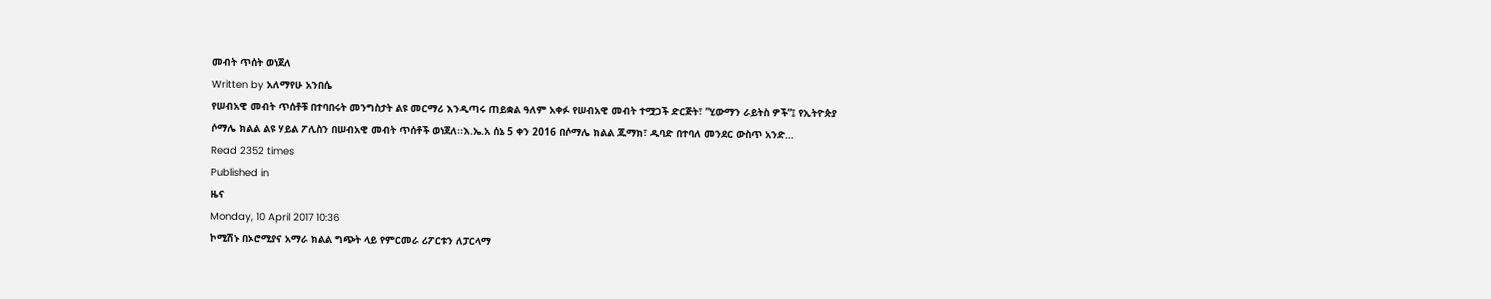መብት ጥሰት ወነጀለ
Written by አለማየሁ አንበሴ
የሠብአዊ መብት ጥሰቶቹ በተባበሩት መንግስታት ልዩ መርማሪ እንዲጣሩ ጠይቋል ዓለም አቀፉ የሠብአዊ መብት ተሟጋች ድርጅት፣ ”ሂውማን ራይትስ ዎች”፤ የኢትዮጵያ ሶማሌ ክልል ልዩ ሃይል ፖሊስን በሠብአዊ መብት ጥሰቶች ወነጀለ፡፡እ.ኤ.አ ሰኔ 5 ቀን 2016 በሶማሌ ክልል ጁማክ፣ ዱባድ በተባለ መንደር ውስጥ አንድ…
Read 2352 times
Published in
ዜና
Monday, 10 April 2017 10:36
ኮሚሽኑ በኦሮሚያና አማራ ክልል ግጭት ላይ የምርመራ ሪፖርቱን ለፓርላማ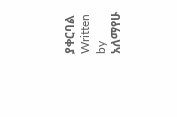ያቀርባል
Written by አለማየሁ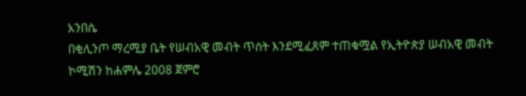አንበሴ
በቂሊንጦ ማረሚያ ቤት የሠብአዊ መብት ጥሰት እንደሚፈጸም ተጠቁሟል የኢትዮጵያ ሠብአዊ መብት ኮሚሽን ከሐምሌ 2008 ጀምሮ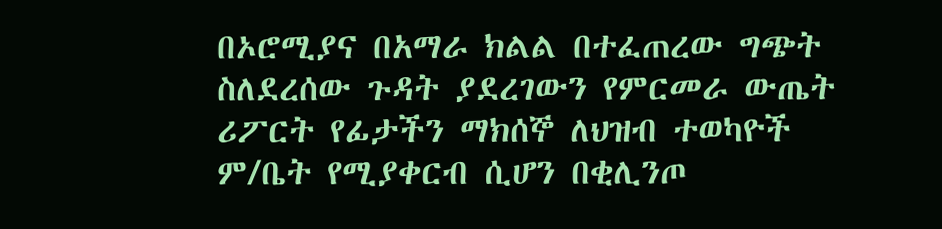በኦሮሚያና በአማራ ክልል በተፈጠረው ግጭት ስለደረሰው ጉዳት ያደረገውን የምርመራ ውጤት ሪፖርት የፊታችን ማክሰኞ ለህዝብ ተወካዮች ም/ቤት የሚያቀርብ ሲሆን በቂሊንጦ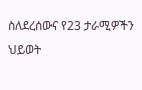ስለደረሰውና የ23 ታራሚዎችን ህይወት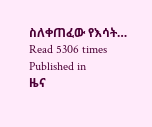ስለቀጠፈው የእሳት…
Read 5306 times
Published in
ዜና